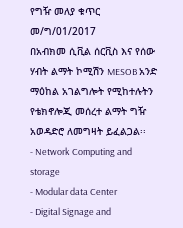የግዥ መለያ ቁጥር መ/ግ/01/2017
በአብክመ ሲቪል ሰርቪስ እና የሰው ሃብት ልማት ኮሚሽን MESOB አንድ ማዕከል አገልግሎት የሚከተሉትን የቴክኖሎጂ መሰረተ ልማት ግዥ አወዳድሮ ለመግዛት ይፈልጋል፡፡
- Network Computing and storage
- Modular data Center
- Digital Signage and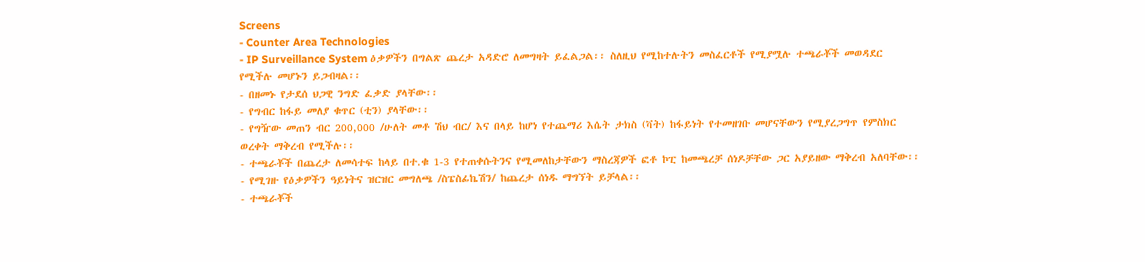Screens
- Counter Area Technologies
- IP Surveillance System ዕቃዎችን በግልጽ ጨረታ አዳድሮ ለመግዛት ይፈልጋል፡፡ ስለዚህ የሚከተሉትን መስፈርቶች የሚያሟሉ ተጫራቾች መወዳደር የሚችሉ መሆኑን ይጋብዛል፡፡
- በዘመኑ የታደሰ ህጋዊ ንግድ ፈቃድ ያላቸው፡፡
- የግብር ከፋይ መለያ ቁጥር (ቲን) ያላቸው፡፡
- የግዥው መጠን ብር 200,000 /ሁለት መቶ ሽህ ብር/ እና በላይ ከሆነ የተጨማሪ እሴት ታክስ (ቫት) ከፋይነት የተመዘገቡ መሆናቸውን የሚያረጋግጥ የምስክር ወረቀት ማቅረብ የሚችሉ፡፡
- ተጫራቾች በጨረታ ለመሳተፍ ከላይ በተ.ቁ 1-3 የተጠቀሱትንና የሚመለከታቸውን ማስረጃዎች ፎቶ ኮፒ ከመጫረቻ ሰነዶቻቸው ጋር አያይዘው ማቅረብ አለባቸው፡፡
- የሚገዙ የዕቃዎችን ዓይነትና ዝርዝር መግለጫ /ስፔስፊኬሽን/ ከጨረታ ሰነዱ ማግኘት ይቻላል፡፡
- ተጫራቾች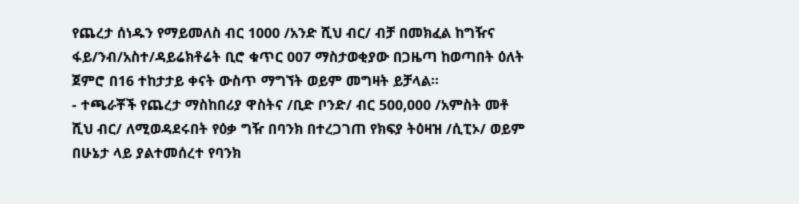የጨረታ ሰነዱን የማይመለስ ብር 1000 /አንድ ሺህ ብር/ ብቻ በመክፈል ከግዥና ፋይ/ንብ/አስተ/ዳይሬክቶሬት ቢሮ ቁጥር 007 ማስታወቂያው በጋዜጣ ከወጣበት ዕለት ጀምሮ በ16 ተከታታይ ቀናት ውስጥ ማግኘት ወይም መግዛት ይቻላል፡፡
- ተጫራቾች የጨረታ ማስከበሪያ ዋስትና /ቢድ ቦንድ/ ብር 500,000 /አምስት መቶ ሺህ ብር/ ለሚወዳደሩበት የዕቃ ግዥ በባንክ በተረጋገጠ የክፍያ ትዕዛዝ /ሲፒኦ/ ወይም በሁኔታ ላይ ያልተመሰረተ የባንክ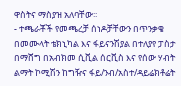ዋስትና ማስያዝ አለባቸው፡፡
- ተጫራቾች የመጫረቻ ሰነዶቻቸውን በጥንቃቄ በመሙላት ቴክኒካል እና ፋይናንሽያል በተለያየ ፓስታ በማሸግ በአብክመ ሲቪል ሰርቪስ እና የሰው ሃብት ልማት ኮሚሽን ከግዥና ፋይ/ንብ/አስተ/ዳይሬክቶሬት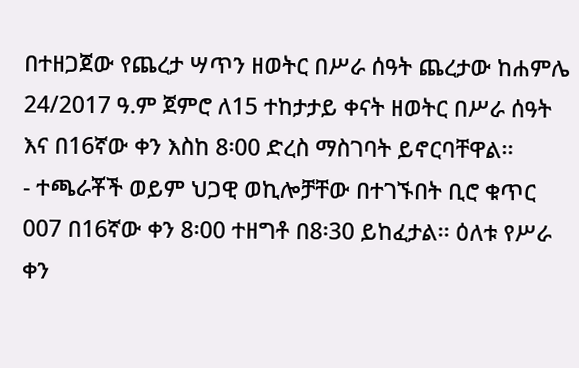በተዘጋጀው የጨረታ ሣጥን ዘወትር በሥራ ሰዓት ጨረታው ከሐምሌ 24/2017 ዓ.ም ጀምሮ ለ15 ተከታታይ ቀናት ዘወትር በሥራ ሰዓት እና በ16ኛው ቀን እስከ 8፡00 ድረስ ማስገባት ይኖርባቸዋል፡፡
- ተጫራቾች ወይም ህጋዊ ወኪሎቻቸው በተገኙበት ቢሮ ቁጥር 007 በ16ኛው ቀን 8፡00 ተዘግቶ በ8፡30 ይከፈታል፡፡ ዕለቱ የሥራ ቀን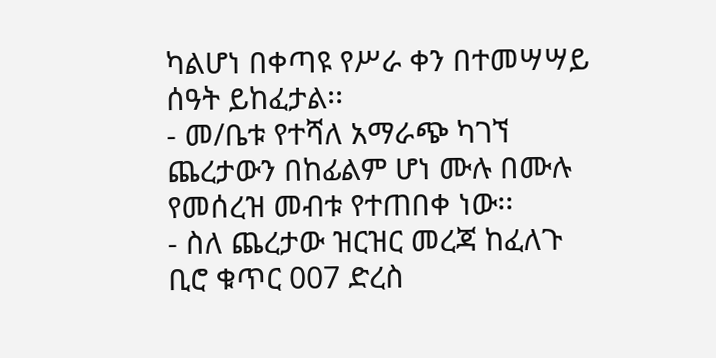ካልሆነ በቀጣዩ የሥራ ቀን በተመሣሣይ ሰዓት ይከፈታል፡፡
- መ/ቤቱ የተሻለ አማራጭ ካገኘ ጨረታውን በከፊልም ሆነ ሙሉ በሙሉ የመሰረዝ መብቱ የተጠበቀ ነው፡፡
- ስለ ጨረታው ዝርዝር መረጃ ከፈለጉ ቢሮ ቁጥር 007 ድረስ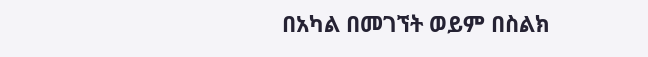በአካል በመገኘት ወይም በስልክ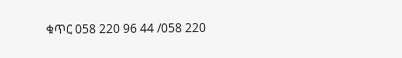ቁጥር 058 220 96 44 /058 220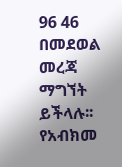96 46 በመደወል መረጃ ማግኘት ይችላሉ፡፡
የአብክመ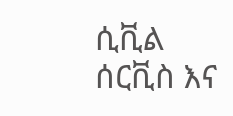ሲቪል ሰርቪስ እና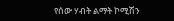የሰው ሃብት ልማት ኮሚሽን